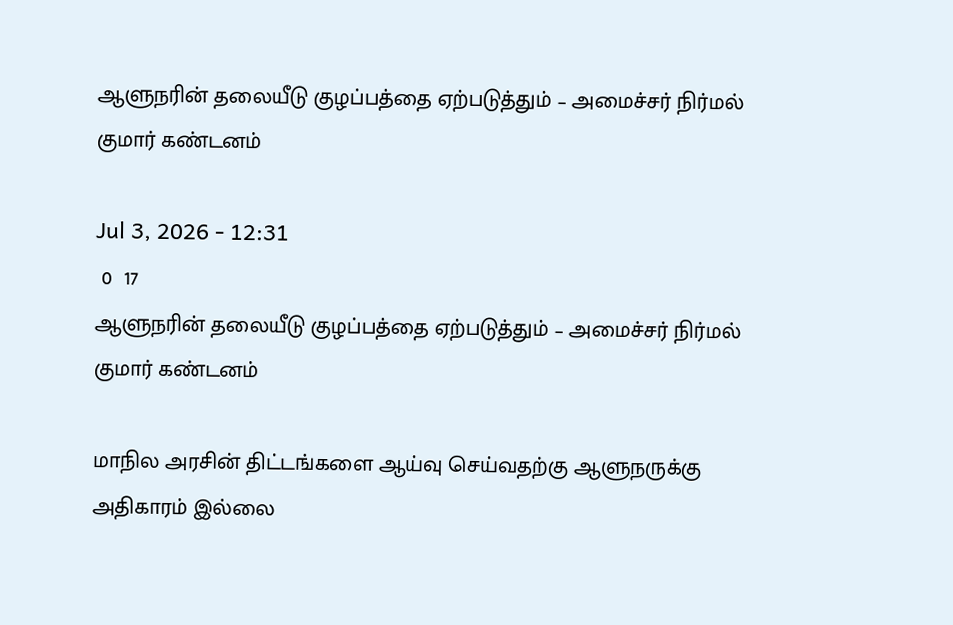ஆளுநரின் தலையீடு குழப்பத்தை ஏற்படுத்தும் – அமைச்சர் நிர்மல் குமார் கண்டனம்

Jul 3, 2026 - 12:31
 0  17
ஆளுநரின் தலையீடு குழப்பத்தை ஏற்படுத்தும் – அமைச்சர் நிர்மல் குமார் கண்டனம்

மாநில அரசின் திட்டங்களை ஆய்வு செய்வதற்கு ஆளுநருக்கு அதிகாரம் இல்லை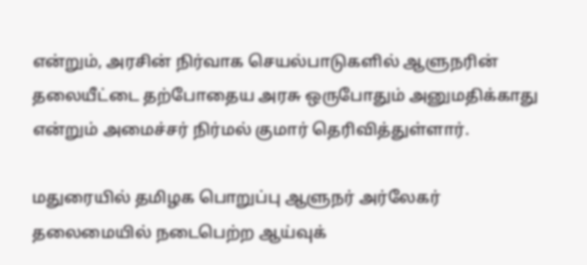என்றும், அரசின் நிர்வாக செயல்பாடுகளில் ஆளுநரின் தலையீட்டை தற்போதைய அரசு ஒருபோதும் அனுமதிக்காது என்றும் அமைச்சர் நிர்மல் குமார் தெரிவித்துள்ளார்.

மதுரையில் தமிழக பொறுப்பு ஆளுநர் அர்லேகர் தலைமையில் நடைபெற்ற ஆய்வுக்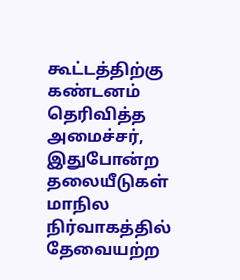கூட்டத்திற்கு கண்டனம் தெரிவித்த அமைச்சர், இதுபோன்ற தலையீடுகள் மாநில நிர்வாகத்தில் தேவையற்ற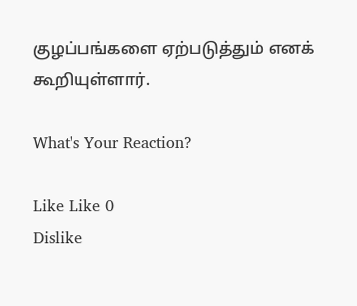குழப்பங்களை ஏற்படுத்தும் எனக் கூறியுள்ளார்.

What's Your Reaction?

Like Like 0
Dislike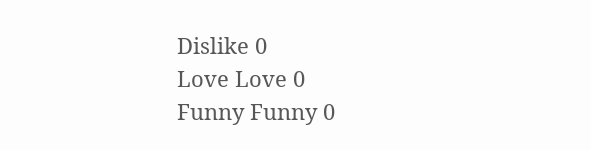Dislike 0
Love Love 0
Funny Funny 0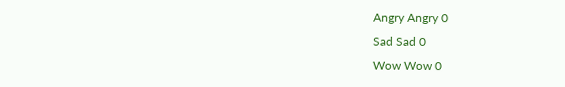Angry Angry 0
Sad Sad 0
Wow Wow 0